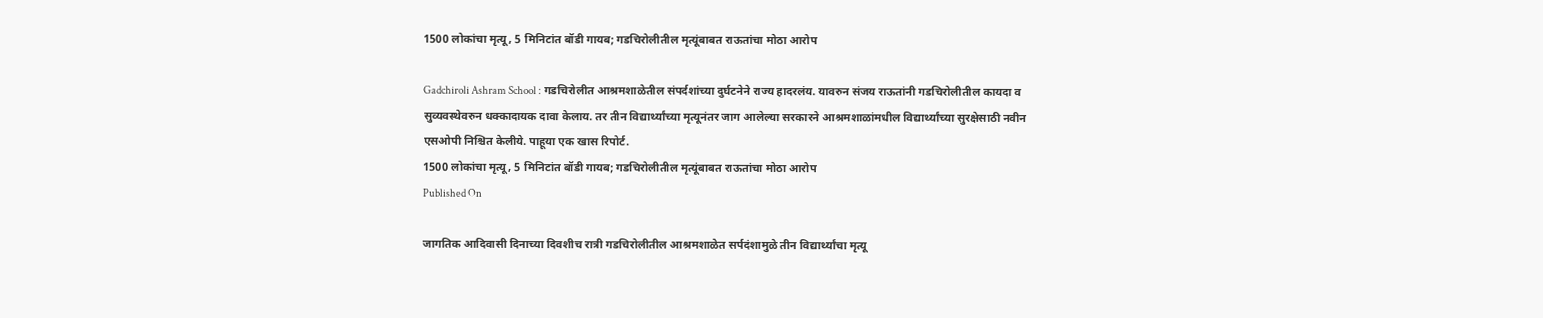1500 लोकांचा मृत्यू, 5 मिनिटांत बॉडी गायब; गडचिरोलीतील मृत्यूंबाबत राऊतांचा मोठा आरोप

Gadchiroli Ashram School : गडचिरोलीत आश्रमशाळेतील संपर्दशांच्या दुर्घटनेने राज्य हादरलंय. यावरुन संजय राऊतांनी गडचिरोलीतील कायदा व सुव्यवस्थेवरुन धक्कादायक दावा केलाय. तर तीन विद्यार्थ्यांच्या मृत्यूनंतर जाग आलेल्या सरकारने आश्रमशाळांमधील विद्यार्थ्यांच्या सुरक्षेसाठी नवीन एसओपी निश्चित केलीये. पाहूया एक खास रिपोर्ट.
1500 लोकांचा मृत्यू, 5 मिनिटांत बॉडी गायब; गडचिरोलीतील मृत्यूंबाबत राऊतांचा मोठा आरोप
Published On

जागतिक आदिवासी दिनाच्या दिवशीच रात्री गडचिरोलीतील आश्रमशाळेत सर्पदंशामुळे तीन विद्यार्थ्यांचा मृत्यू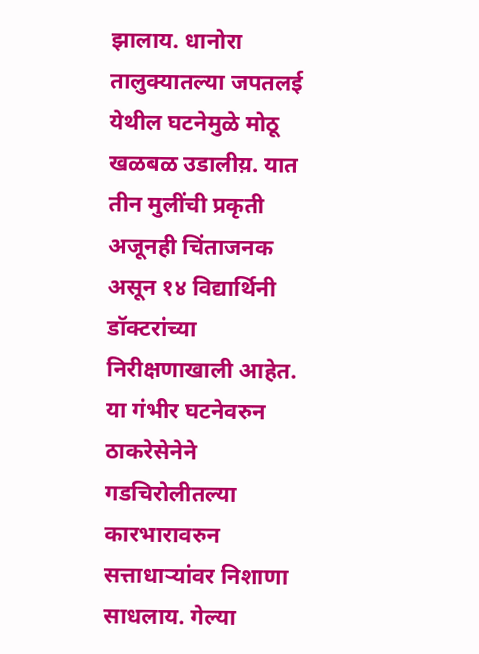झालाय. धानोरा तालुक्यातल्या जपतलई येथील घटनेमुळे मोठू खळबळ उडालीय़. यात तीन मुलींची प्रकृती अजूनही चिंताजनक असून १४ विद्यार्थिनी डॉक्टरांच्या निरीक्षणाखाली आहेत. या गंभीर घटनेवरुन ठाकरेसेनेने गडचिरोलीतल्या कारभारावरुन सत्ताधाऱ्यांवर निशाणा साधलाय. गेल्या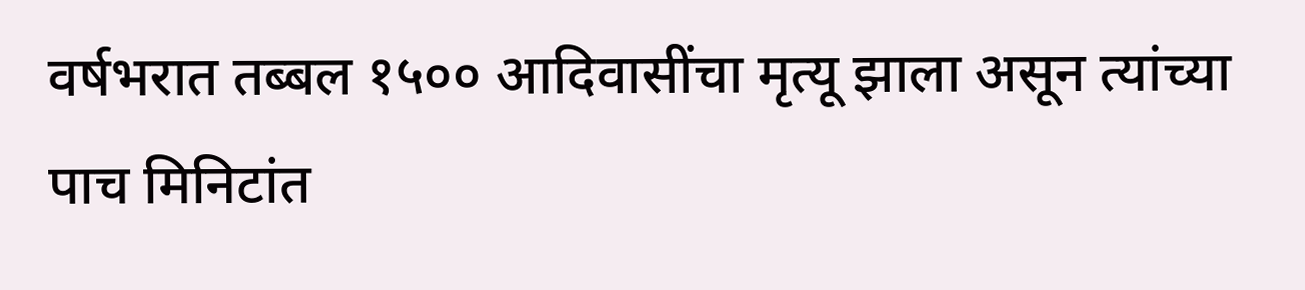वर्षभरात तब्बल १५०० आदिवासींचा मृत्यू झाला असून त्यांच्या पाच मिनिटांत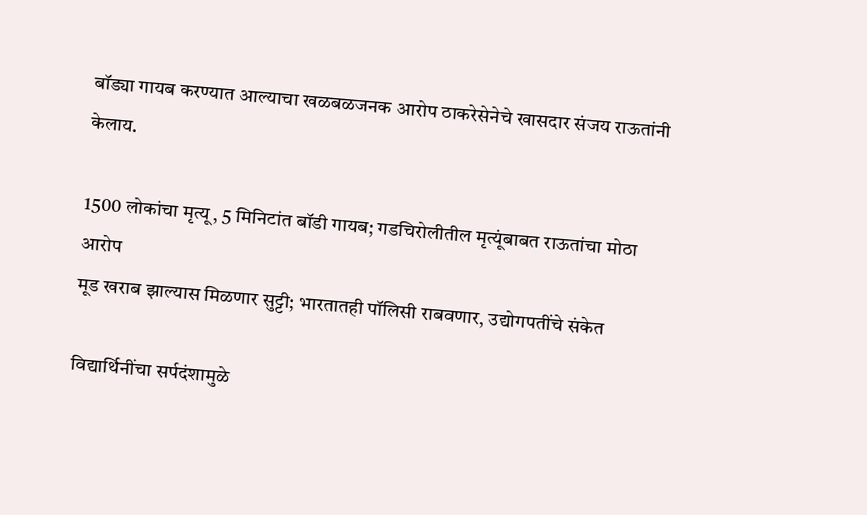बॉड्या गायब करण्यात आल्याचा खळबळजनक आरोप ठाकरेसेनेचे खासदार संजय राऊतांनी केलाय.

1500 लोकांचा मृत्यू, 5 मिनिटांत बॉडी गायब; गडचिरोलीतील मृत्यूंबाबत राऊतांचा मोठा आरोप
मूड खराब झाल्यास मिळणार सुट्टी; भारतातही पॉलिसी राबवणार, उद्योगपतींचे संकेत

विद्यार्थिनींचा सर्पदंशामुळे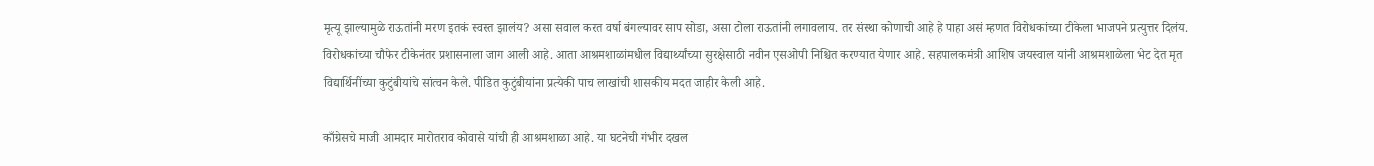मृत्यू झाल्यामुळे राऊतांनी मरण इतकं स्वस्त झालंय? असा सवाल करत वर्षा बंगल्यावर साप सोडा, असा टोला राऊतांनी लगावलाय. तर संस्था कोणाची आहे हे पाहा असं म्हणत विरोधकांच्या टीकेला भाजपने प्रत्युत्तर दिलंय. विरोधकांच्या चौफेर टीकेनंतर प्रशासनाला जाग आली आहे. आता आश्रमशाळांमधील विद्यार्थ्यांच्या सुरक्षेसाठी नवीन एसओपी निश्चित करण्यात येणार आहे. सहपालकमंत्री आशिष जयस्वाल यांनी आश्रमशाळेला भेट देत मृत विद्यार्थिनींच्या कुटुंबीयांचे सांत्वन केले. पीडित कुटुंबीयांना प्रत्येकी पाच लाखांची शासकीय मदत जाहीर केली आहे.

काँग्रेसचे माजी आमदार मारोतराव कोवासे यांची ही आश्रमशाळा आहे. या घटनेची गंभीर दखल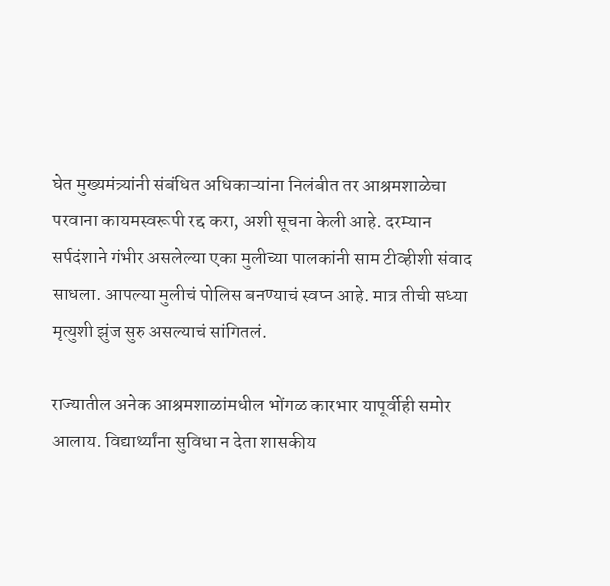घेत मुख्यमंत्र्यांनी संबंधित अधिकाऱ्यांना निलंबीत तर आश्रमशाळेचा परवाना कायमस्वरूपी रद्द करा, अशी सूचना केली आहे. दरम्यान सर्पदंशाने गंभीर असलेल्या एका मुलीच्या पालकांनी साम टीव्हीशी संवाद साधला. आपल्या मुलीचं पोलिस बनण्याचं स्वप्न आहे. मात्र तीची सध्या मृत्युशी झुंज सुरु असल्याचं सांगितलं.

राज्यातील अनेक आश्रमशाळांमधील भोंगळ कारभार यापूर्वीही समोर आलाय. विद्यार्थ्यांना सुविधा न देता शासकीय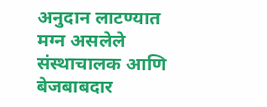अनुदान लाटण्यात मग्न असलेले संस्थाचालक आणि बेजबाबदार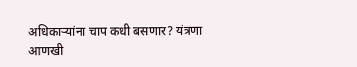अधिकाऱ्यांना चाप कधी बसणार? यंत्रणा आणखी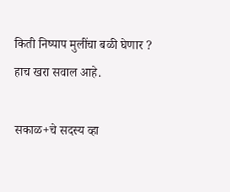किती निष्पाप मुलींचा बळी घेणार ? हाच खरा सवाल आहे.

सकाळ+चे सदस्य व्हा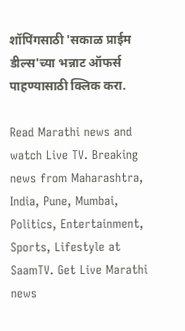शॉपिंगसाठी 'सकाळ प्राईम डील्स'च्या भन्नाट ऑफर्स पाहण्यासाठी क्लिक करा.

Read Marathi news and watch Live TV. Breaking news from Maharashtra, India, Pune, Mumbai, Politics, Entertainment, Sports, Lifestyle at SaamTV. Get Live Marathi news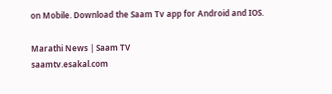on Mobile. Download the Saam Tv app for Android and IOS.

Marathi News | Saam TV
saamtv.esakal.com